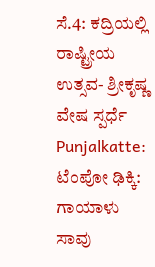ಸೆ.4: ಕದ್ರಿಯಲ್ಲಿ ರಾಷ್ಟ್ರೀಯ ಉತ್ಸವ- ಶ್ರೀಕೃಷ್ಣ ವೇಷ ಸ್ಪರ್ಧೆ
Punjalkatte: ಟೆಂಪೋ ಢಿಕ್ಕಿ: ಗಾಯಾಳು ಸಾವು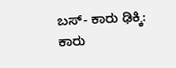ಬಸ್- ಕಾರು ಢಿಕ್ಕಿ: ಕಾರು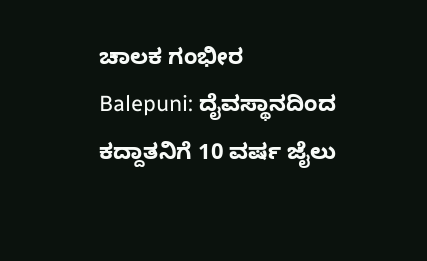ಚಾಲಕ ಗಂಭೀರ
Balepuni: ದೈವಸ್ಥಾನದಿಂದ ಕದ್ದಾತನಿಗೆ 10 ವರ್ಷ ಜೈಲು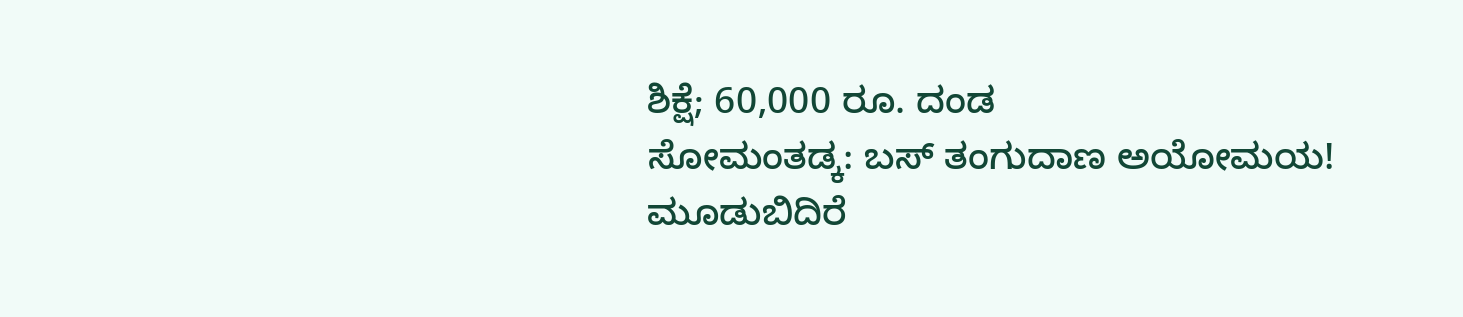ಶಿಕ್ಷೆ; 60,000 ರೂ. ದಂಡ
ಸೋಮಂತಡ್ಕ: ಬಸ್ ತಂಗುದಾಣ ಅಯೋಮಯ!
ಮೂಡುಬಿದಿರೆ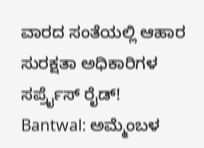ವಾರದ ಸಂತೆಯಲ್ಲಿ ಆಹಾರ ಸುರಕ್ಷತಾ ಅಧಿಕಾರಿಗಳ ಸರ್ಪ್ರೈಸ್ ರೈಡ್!
Bantwal: ಅಮ್ಮೆಂಬಳ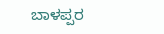ಬಾಳಪ್ಪರ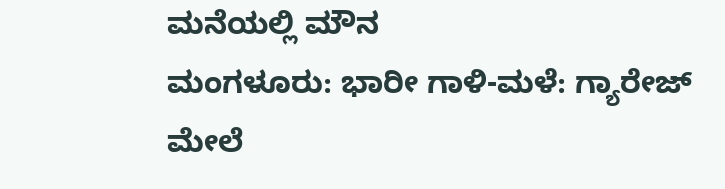ಮನೆಯಲ್ಲಿ ಮೌನ
ಮಂಗಳೂರು: ಭಾರೀ ಗಾಳಿ-ಮಳೆ: ಗ್ಯಾರೇಜ್ ಮೇಲೆ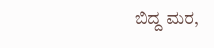ಬಿದ್ದ ಮರ,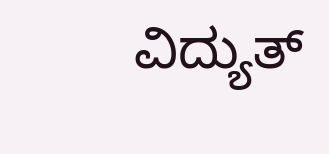ವಿದ್ಯುತ್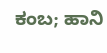ಕಂಬ; ಹಾನಿ